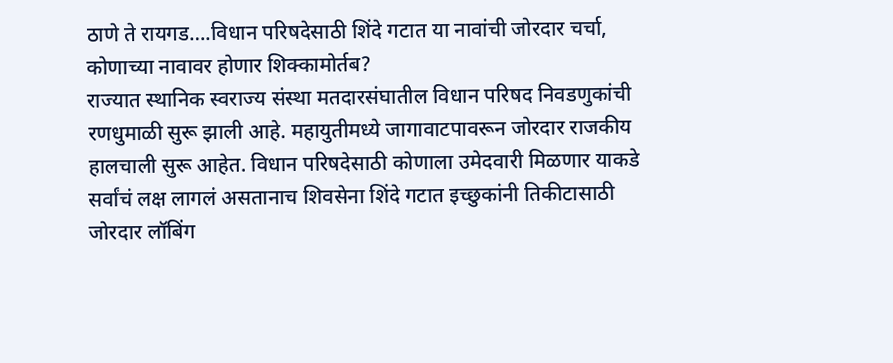ठाणे ते रायगड….विधान परिषदेसाठी शिंदे गटात या नावांची जोरदार चर्चा, कोणाच्या नावावर होणार शिक्कामोर्तब?
राज्यात स्थानिक स्वराज्य संस्था मतदारसंघातील विधान परिषद निवडणुकांची रणधुमाळी सुरू झाली आहे. महायुतीमध्ये जागावाटपावरून जोरदार राजकीय हालचाली सुरू आहेत. विधान परिषदेसाठी कोणाला उमेदवारी मिळणार याकडे सर्वांचं लक्ष लागलं असतानाच शिवसेना शिंदे गटात इच्छुकांनी तिकीटासाठी जोरदार लॉबिंग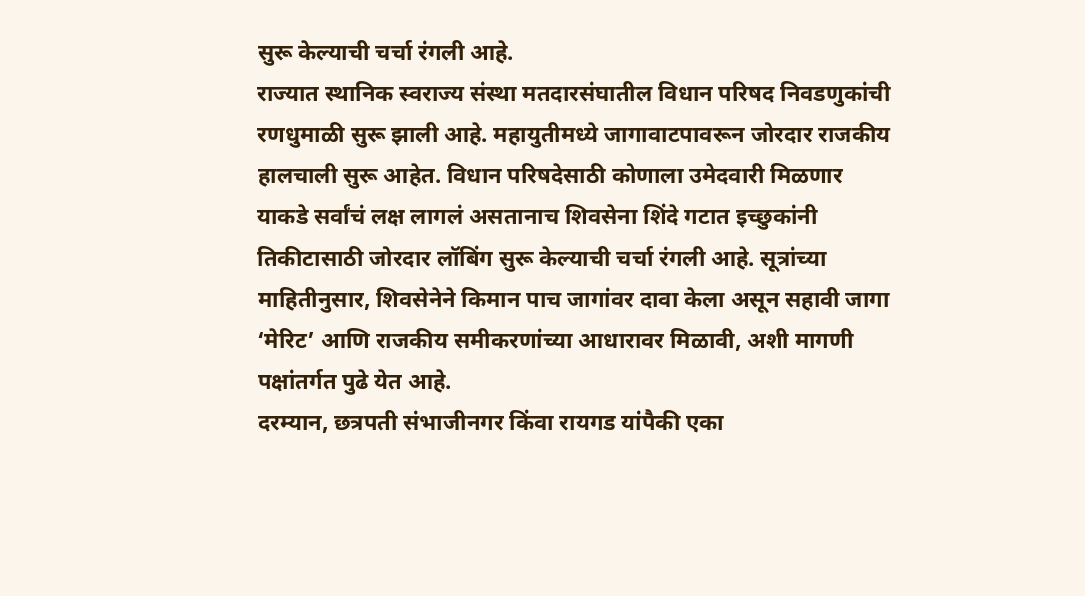सुरू केल्याची चर्चा रंगली आहे.
राज्यात स्थानिक स्वराज्य संस्था मतदारसंघातील विधान परिषद निवडणुकांची रणधुमाळी सुरू झाली आहे. महायुतीमध्ये जागावाटपावरून जोरदार राजकीय हालचाली सुरू आहेत. विधान परिषदेसाठी कोणाला उमेदवारी मिळणार याकडे सर्वांचं लक्ष लागलं असतानाच शिवसेना शिंदे गटात इच्छुकांनी तिकीटासाठी जोरदार लॉबिंग सुरू केल्याची चर्चा रंगली आहे. सूत्रांच्या माहितीनुसार, शिवसेनेने किमान पाच जागांवर दावा केला असून सहावी जागा ‘मेरिट’ आणि राजकीय समीकरणांच्या आधारावर मिळावी, अशी मागणी पक्षांतर्गत पुढे येत आहे.
दरम्यान, छत्रपती संभाजीनगर किंवा रायगड यांपैकी एका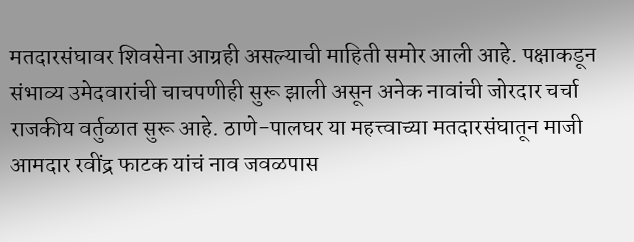मतदारसंघावर शिवसेना आग्रही असल्याची माहिती समोर आली आहे. पक्षाकडून संभाव्य उमेदवारांची चाचपणीही सुरू झाली असून अनेक नावांची जोरदार चर्चा राजकीय वर्तुळात सुरू आहे. ठाणे-पालघर या महत्त्वाच्या मतदारसंघातून माजी आमदार रवींद्र फाटक यांचं नाव जवळपास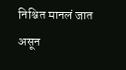निश्चित मानलं जात असून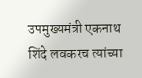उपमुख्यमंत्री एकनाथ शिंदे लवकरच त्यांच्या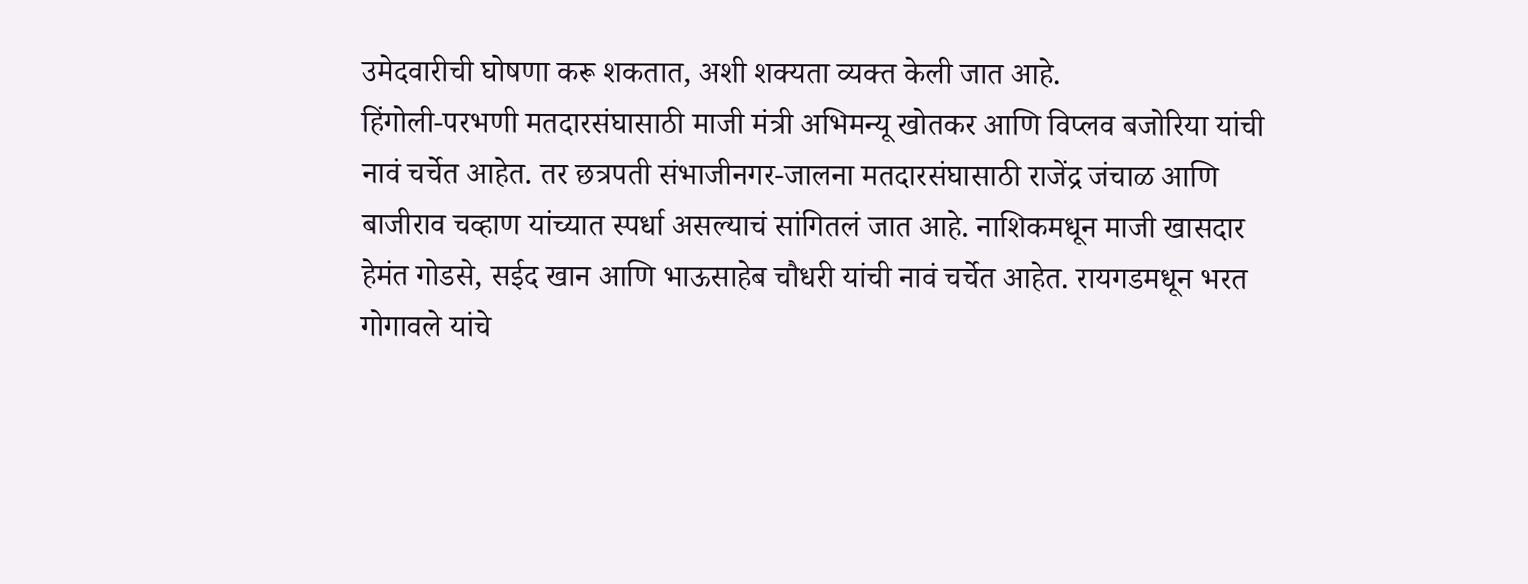उमेदवारीची घोषणा करू शकतात, अशी शक्यता व्यक्त केली जात आहे.
हिंगोली-परभणी मतदारसंघासाठी माजी मंत्री अभिमन्यू खोतकर आणि विप्लव बजोरिया यांची नावं चर्चेत आहेत. तर छत्रपती संभाजीनगर-जालना मतदारसंघासाठी राजेंद्र जंचाळ आणि बाजीराव चव्हाण यांच्यात स्पर्धा असल्याचं सांगितलं जात आहे. नाशिकमधून माजी खासदार हेमंत गोडसे, सईद खान आणि भाऊसाहेब चौधरी यांची नावं चर्चेत आहेत. रायगडमधून भरत गोगावले यांचे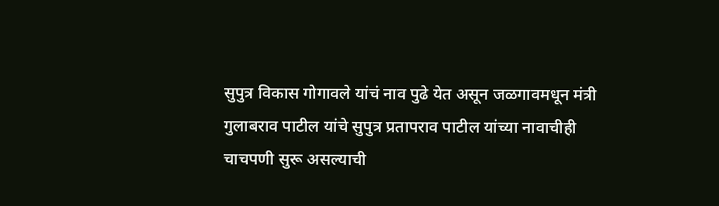सुपुत्र विकास गोगावले यांचं नाव पुढे येत असून जळगावमधून मंत्री गुलाबराव पाटील यांचे सुपुत्र प्रतापराव पाटील यांच्या नावाचीही चाचपणी सुरू असल्याची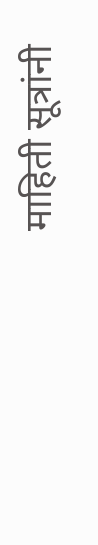माहिती सूत्रांनी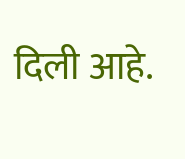दिली आहे.